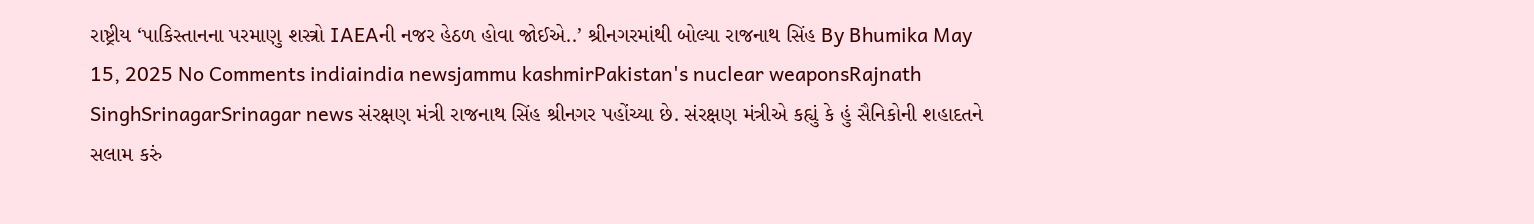રાષ્ટ્રીય ‘પાકિસ્તાનના પરમાણુ શસ્ત્રો IAEAની નજર હેઠળ હોવા જોઈએ..’ શ્રીનગરમાંથી બોલ્યા રાજનાથ સિંહ By Bhumika May 15, 2025 No Comments indiaindia newsjammu kashmirPakistan's nuclear weaponsRajnath SinghSrinagarSrinagar news સંરક્ષણ મંત્રી રાજનાથ સિંહ શ્રીનગર પહોંચ્યા છે. સંરક્ષણ મંત્રીએ કહ્યું કે હું સૈનિકોની શહાદતને સલામ કરું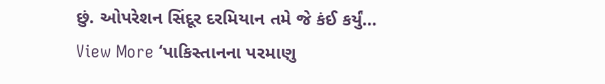છું. ઓપરેશન સિંદૂર દરમિયાન તમે જે કંઈ કર્યું… View More ‘પાકિસ્તાનના પરમાણુ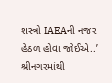શસ્ત્રો IAEAની નજર હેઠળ હોવા જોઈએ..’ શ્રીનગરમાંથી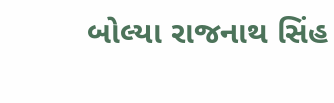બોલ્યા રાજનાથ સિંહ